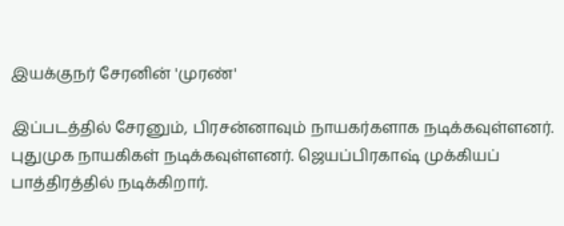இயக்குநர் சேரனின் 'முரண்'

இப்படத்தில் சேரனும், பிரசன்னாவும் நாயகர்களாக நடிக்கவுள்ளனர். புதுமுக நாயகிகள் நடிக்கவுள்ளனர். ஜெயப்பிரகாஷ் முக்கியப் பாத்திரத்தில் நடிக்கிறார்.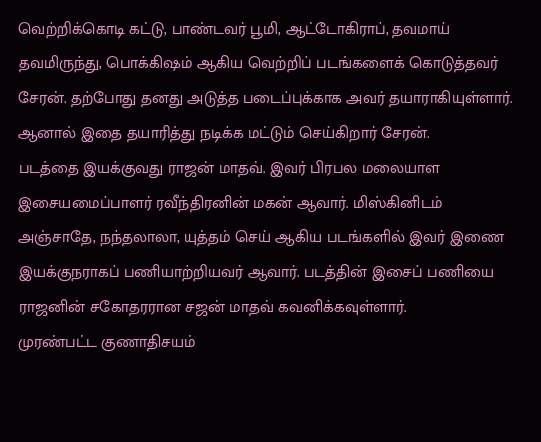வெற்றிக்கொடி கட்டு, பாண்டவர் பூமி, ஆட்டோகிராப், தவமாய் தவமிருந்து, பொக்கிஷம் ஆகிய வெற்றிப் படங்களைக் கொடுத்தவர் சேரன். தற்போது தனது அடுத்த படைப்புக்காக அவர் தயாராகியுள்ளார். ஆனால் இதை தயாரித்து நடிக்க மட்டும் செய்கிறார் சேரன்.
படத்தை இயக்குவது ராஜன் மாதவ். இவர் பிரபல மலையாள இசையமைப்பாளர் ரவீந்திரனின் மகன் ஆவார். மிஸ்கினிடம் அஞ்சாதே, நந்தலாலா, யுத்தம் செய் ஆகிய படங்களில் இவர் இணை இயக்குநராகப் பணியாற்றியவர் ஆவார். படத்தின் இசைப் பணியை ராஜனின் சகோதரரான சஜன் மாதவ் கவனிக்கவுள்ளார்.
முரண்பட்ட குணாதிசயம்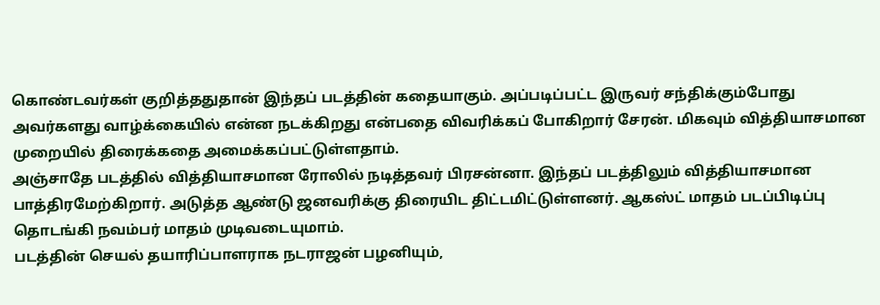கொண்டவர்கள் குறித்ததுதான் இந்தப் படத்தின் கதையாகும். அப்படிப்பட்ட இருவர் சந்திக்கும்போது அவர்களது வாழ்க்கையில் என்ன நடக்கிறது என்பதை விவரிக்கப் போகிறார் சேரன். மிகவும் வித்தியாசமான முறையில் திரைக்கதை அமைக்கப்பட்டுள்ளதாம்.
அஞ்சாதே படத்தில் வித்தியாசமான ரோலில் நடித்தவர் பிரசன்னா. இந்தப் படத்திலும் வித்தியாசமான பாத்திரமேற்கிறார். அடுத்த ஆண்டு ஜனவரிக்கு திரையிட திட்டமிட்டுள்ளனர். ஆகஸ்ட் மாதம் படப்பிடிப்பு தொடங்கி நவம்பர் மாதம் முடிவடையுமாம்.
படத்தின் செயல் தயாரிப்பாளராக நடராஜன் பழனியும்,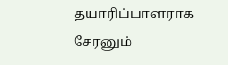தயாரிப்பாளராக சேரனும்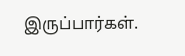இருப்பார்கள்.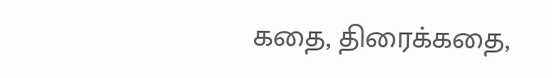கதை, திரைக்கதை,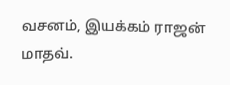வசனம், இயக்கம் ராஜன் மாதவ்.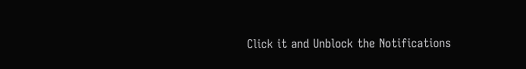Click it and Unblock the Notifications